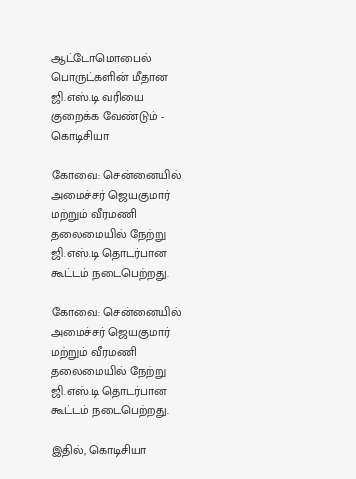ஆட்டோமொபைல் பொருட்களின் மீதான ஜி.எஸ்.டி வரியை குறைக்க வேண்டும் - கொடிசியா

கோவை: சென்னையில் அமைச்சர் ஜெயகுமார் மற்றும் வீரமணி தலைமையில் நேற்று ஜி.எஸ்.டி தொடர்பான கூட்டம் நடைபெற்றது.

கோவை: சென்னையில் அமைச்சர் ஜெயகுமார் மற்றும் வீரமணி தலைமையில் நேற்று ஜி.எஸ்.டி தொடர்பான கூட்டம் நடைபெற்றது.

இதில், கொடிசியா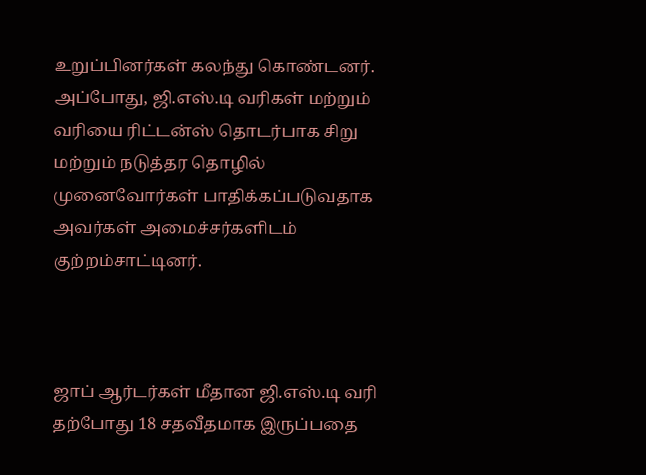உறுப்பினர்கள் கலந்து கொண்டனர். அப்போது, ஜி.எஸ்.டி வரிகள் மற்றும் வரியை ரிட்டன்ஸ் தொடர்பாக சிறு மற்றும் நடுத்தர தொழில் முனைவோர்கள் பாதிக்கப்படுவதாக அவர்கள் அமைச்சர்களிடம் குற்றம்சாட்டினர்.



ஜாப் ஆர்டர்கள் மீதான ஜி.எஸ்.டி வரி தற்போது 18 சதவீதமாக இருப்பதை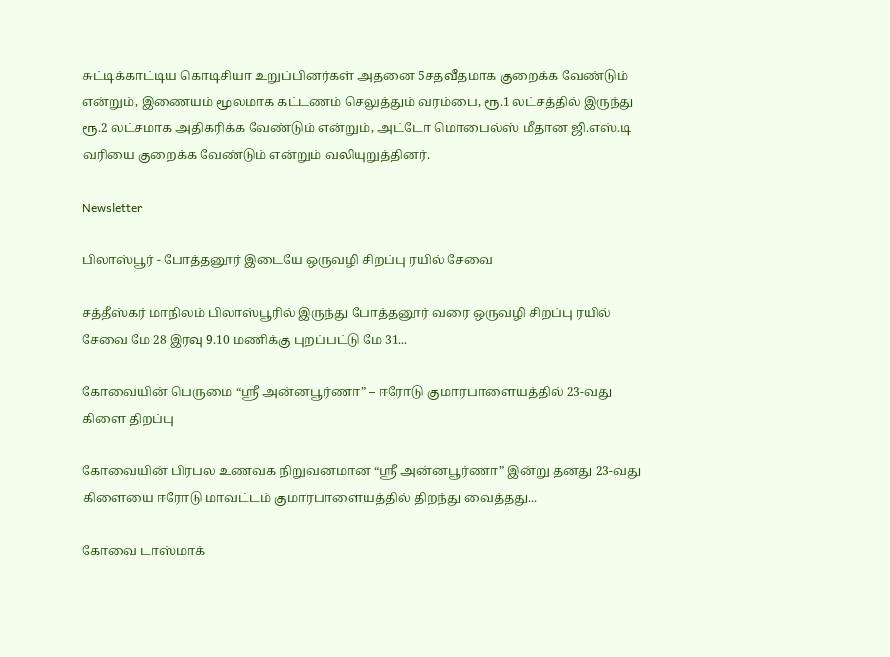சுட்டிக்காட்டிய கொடிசியா உறுப்பினர்கள் அதனை 5சதவீதமாக குறைக்க வேண்டும் என்றும், இணையம் மூலமாக கட்டணம் செலுத்தும் வரம்பை, ரூ.1 லட்சத்தில் இருந்து ரூ.2 லட்சமாக அதிகரிக்க வேண்டும் என்றும், அட்டோ மொபைல்ஸ் மீதான ஜி.எஸ்.டி வரியை குறைக்க வேண்டும் என்றும் வலியுறுத்தினர்.

Newsletter

பிலாஸ்பூர் - போத்தனூர் இடையே ஒருவழி சிறப்பு ரயில் சேவை

சத்தீஸ்கர் மாநிலம் பிலாஸ்பூரில் இருந்து போத்தனூர் வரை ஒருவழி சிறப்பு ரயில் சேவை மே 28 இரவு 9.10 மணிக்கு புறப்பட்டு மே 31...

கோவையின் பெருமை “ஸ்ரீ அன்னபூர்ணா” – ஈரோடு குமாரபாளையத்தில் 23-வது கிளை திறப்பு

கோவையின் பிரபல உணவக நிறுவனமான “ஸ்ரீ அன்னபூர்ணா” இன்று தனது 23-வது கிளையை ஈரோடு மாவட்டம் குமாரபாளையத்தில் திறந்து வைத்தது...

கோவை டாஸ்மாக்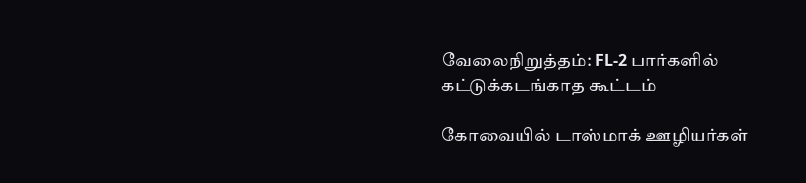வேலைநிறுத்தம்: FL-2 பார்களில் கட்டுக்கடங்காத கூட்டம்

கோவையில் டாஸ்மாக் ஊழியர்கள்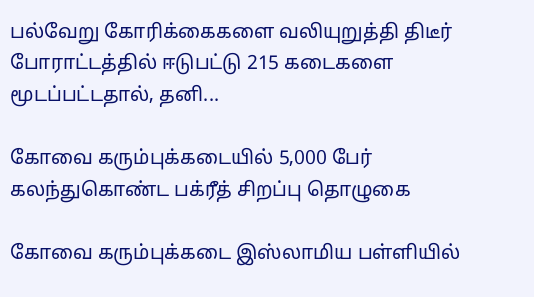பல்வேறு கோரிக்கைகளை வலியுறுத்தி திடீர் போராட்டத்தில் ஈடுபட்டு 215 கடைகளை மூடப்பட்டதால், தனி...

கோவை கரும்புக்கடையில் 5,000 பேர் கலந்துகொண்ட பக்ரீத் சிறப்பு தொழுகை

கோவை கரும்புக்கடை இஸ்லாமிய பள்ளியில்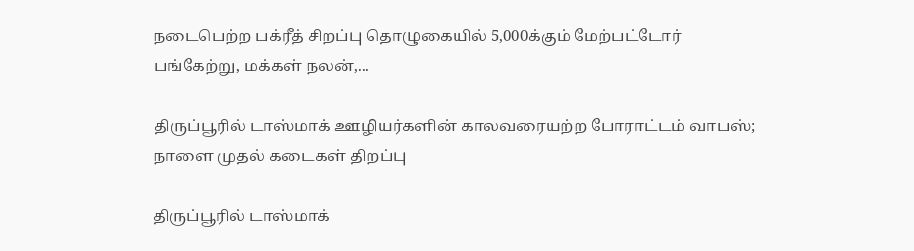நடைபெற்ற பக்ரீத் சிறப்பு தொழுகையில் 5,000க்கும் மேற்பட்டோர் பங்கேற்று, மக்கள் நலன்,...

திருப்பூரில் டாஸ்மாக் ஊழியர்களின் காலவரையற்ற போராட்டம் வாபஸ்; நாளை முதல் கடைகள் திறப்பு

திருப்பூரில் டாஸ்மாக்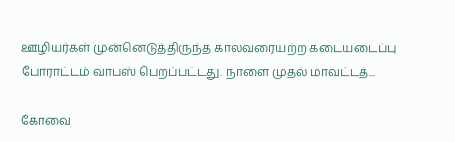ஊழியர்கள் முன்னெடுத்திருந்த காலவரையற்ற கடையடைப்பு போராட்டம் வாபஸ் பெறப்பட்டது. நாளை முதல் மாவட்டத்...

கோவை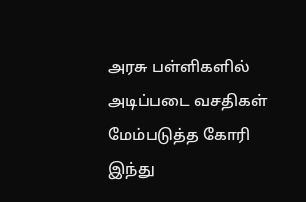அரசு பள்ளிகளில் அடிப்படை வசதிகள் மேம்படுத்த கோரி இந்து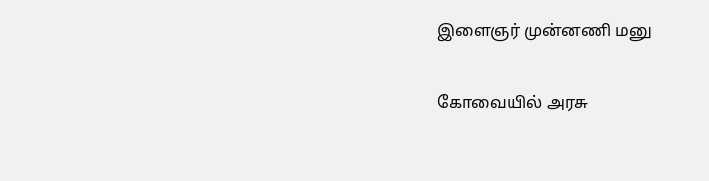இளைஞர் முன்னணி மனு

கோவையில் அரசு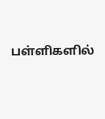பள்ளிகளில்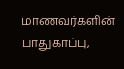மாணவர்களின் பாதுகாப்பு,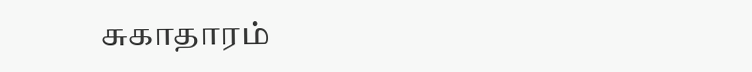சுகாதாரம்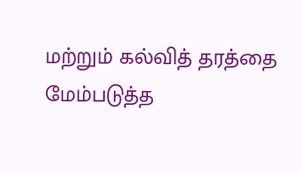மற்றும் கல்வித் தரத்தை மேம்படுத்த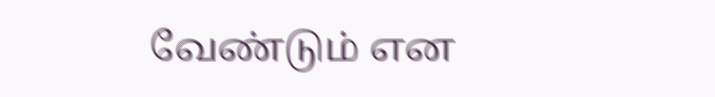வேண்டும் என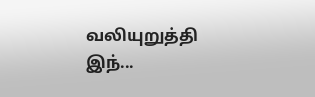வலியுறுத்தி இந்...